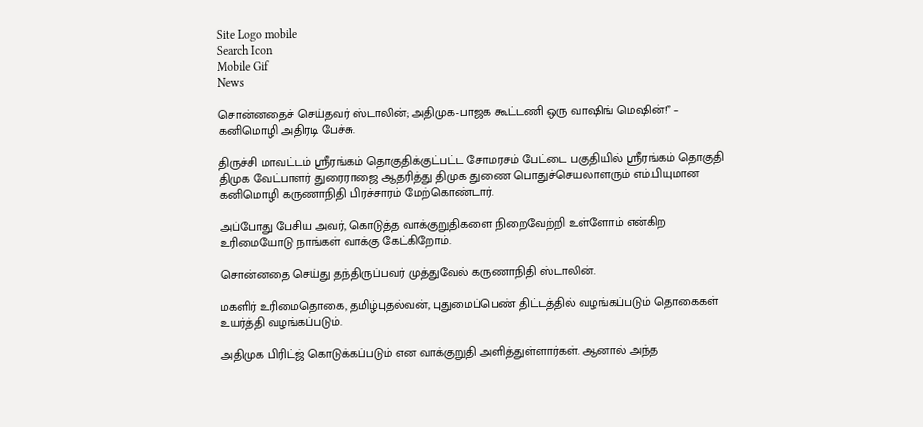Site Logo mobile
Search Icon
Mobile Gif
News

சொன்னதைச் செய்தவர் ஸ்டாலின்; அதிமுக-பாஜக கூட்டணி ஒரு வாஷிங் மெஷின்!” – கனிமொழி அதிரடி பேச்சு.

திருச்சி மாவட்டம் ஸ்ரீரங்கம் தொகுதிக்குட்பட்ட சோமரசம் பேட்டை பகுதியில் ஸ்ரீரங்கம் தொகுதி திமுக வேட்பாளர் துரைராஜை ஆதரித்து திமுக துணை பொதுச்செயலாளரும் எம்.பியுமான கனிமொழி கருணாநிதி பிரச்சாரம் மேற்கொண்டார்.

அப்போது பேசிய அவர், கொடுத்த வாக்குறுதிகளை நிறைவேற்றி உள்ளோம் என்கிற உரிமையோடு நாங்கள் வாக்கு கேட்கிறோம்.

சொன்னதை செய்து தந்திருப்பவர் முத்துவேல் கருணாநிதி ஸ்டாலின்.

மகளிர் உரிமைதொகை, தமிழ்புதல்வன், புதுமைப்பெண் திட்டத்தில் வழங்கப்படும் தொகைகள் உயர்த்தி வழங்கப்படும்.

அதிமுக பிரிட்ஜ் கொடுக்கப்படும் என வாக்குறுதி அளித்துள்ளார்கள். ஆனால் அந்த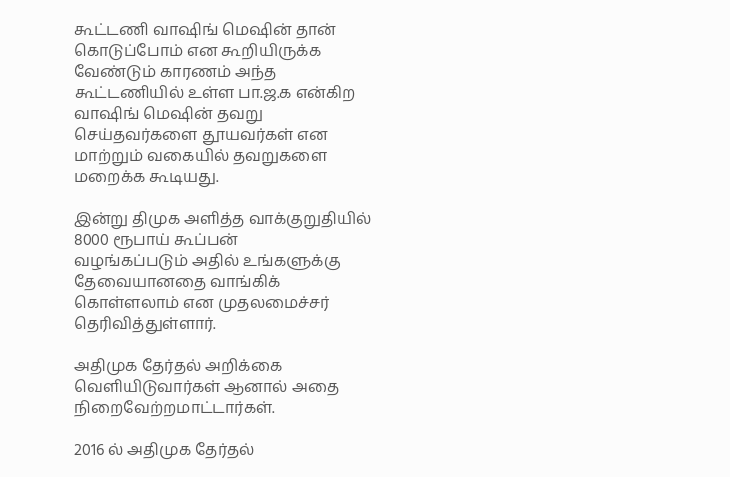கூட்டணி வாஷிங் மெஷின் தான் கொடுப்போம் என கூறியிருக்க வேண்டும் காரணம் அந்த கூட்டணியில் உள்ள பா.ஜ.க என்கிற வாஷிங் மெஷின் தவறு செய்தவர்களை தூயவர்கள் என மாற்றும் வகையில் தவறுகளை மறைக்க கூடியது.

இன்று திமுக அளித்த வாக்குறுதியில் 8000 ரூபாய் கூப்பன்
வழங்கப்படும் அதில் உங்களுக்கு தேவையானதை வாங்கிக் கொள்ளலாம் என முதலமைச்சர் தெரிவித்துள்ளார்.

அதிமுக தேர்தல் அறிக்கை வெளியிடுவார்கள் ஆனால் அதை நிறைவேற்றமாட்டார்கள்.

2016 ல் அதிமுக தேர்தல்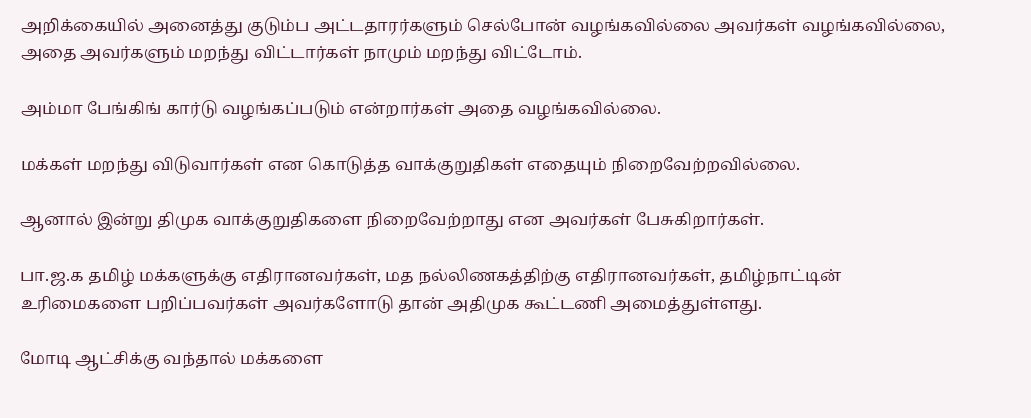அறிக்கையில் அனைத்து குடும்ப அட்டதாரர்களும் செல்போன் வழங்கவில்லை அவர்கள் வழங்கவில்லை, அதை அவர்களும் மறந்து விட்டார்கள் நாமும் மறந்து விட்டோம்.

அம்மா பேங்கிங் கார்டு வழங்கப்படும் என்றார்கள் அதை வழங்கவில்லை.

மக்கள் மறந்து விடுவார்கள் என கொடுத்த வாக்குறுதிகள் எதையும் நிறைவேற்றவில்லை.

ஆனால் இன்று திமுக வாக்குறுதிகளை நிறைவேற்றாது என அவர்கள் பேசுகிறார்கள்.

பா.ஜ.க தமிழ் மக்களுக்கு எதிரானவர்கள், மத நல்லிணகத்திற்கு எதிரானவர்கள், தமிழ்நாட்டின் உரிமைகளை பறிப்பவர்கள் அவர்களோடு தான் அதிமுக கூட்டணி அமைத்துள்ளது.

மோடி ஆட்சிக்கு வந்தால் மக்களை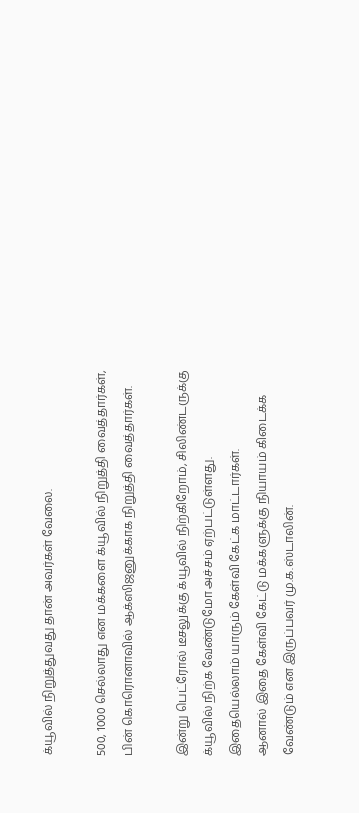க்யூவில் நிறுத்துவது தான் அவர்கள் வேலை.

500, 1000 செல்லாது என மக்களை க்யூவில் நிறுத்தி வைத்தார்கள், பின் கொரொனாவில் ஆக்ஸிஜனுக்காக நிறுத்தி வைத்தார்கள்.

இன்று பெட்ரோல் டீசலுக்கு க்யூவில் நிற்கிறோம், சிலிண்டருக்கு க்யூவில் நிற்க வேண்டுமோ அச்சம் ஏற்பட்டுள்ளது.
இதையெல்லாம் யாரும் கேள்வி கேட்க மாட்டார்கள்.
ஆனால் இதை கேள்வி கேட்டு மக்களுக்கு நியாயம் கிடைக்க வேண்டும் என இருப்பவர் மு.க.ஸ்டாலின்.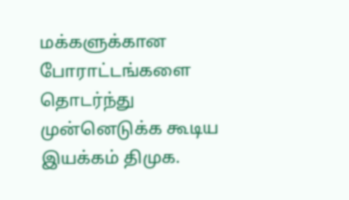மக்களுக்கான போராட்டங்களை தொடர்ந்து முன்னெடுக்க கூடிய இயக்கம் திமுக.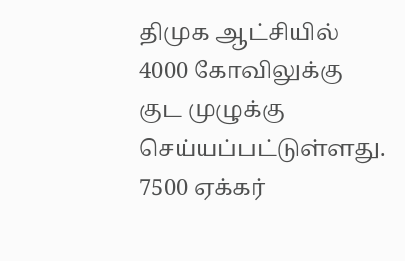திமுக ஆட்சியில் 4000 கோவிலுக்கு குட முழுக்கு செய்யப்பட்டுள்ளது. 7500 ஏக்கர்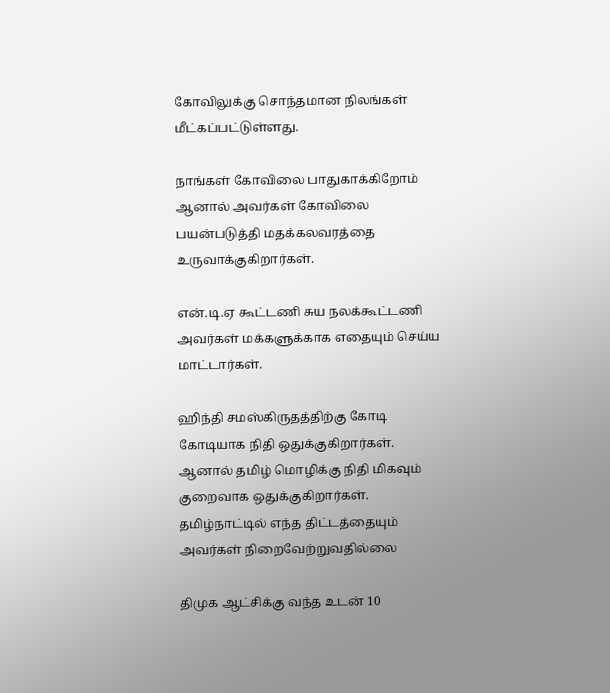கோவிலுக்கு சொந்தமான நிலங்கள் மீட்கப்பட்டுள்ளது.

நாங்கள் கோவிலை பாதுகாக்கிறோம் ஆனால் அவர்கள் கோவிலை பயன்படுத்தி மதக்கலவரத்தை உருவாக்குகிறார்கள்.

என்.டி.ஏ கூட்டணி சுய நலக்கூட்டணி அவர்கள் மக்களுக்காக எதையும் செய்ய மாட்டார்கள்.

ஹிந்தி சமஸ்கிருதத்திற்கு கோடி கோடியாக நிதி ஒதுக்குகிறார்கள். ஆனால் தமிழ் மொழிக்கு நிதி மிகவும் குறைவாக ஒதுக்குகிறார்கள். தமிழ்நாட்டில் எந்த திட்டத்தையும் அவர்கள் நிறைவேற்றுவதில்லை

திமுக ஆட்சிக்கு வந்த உடன் 10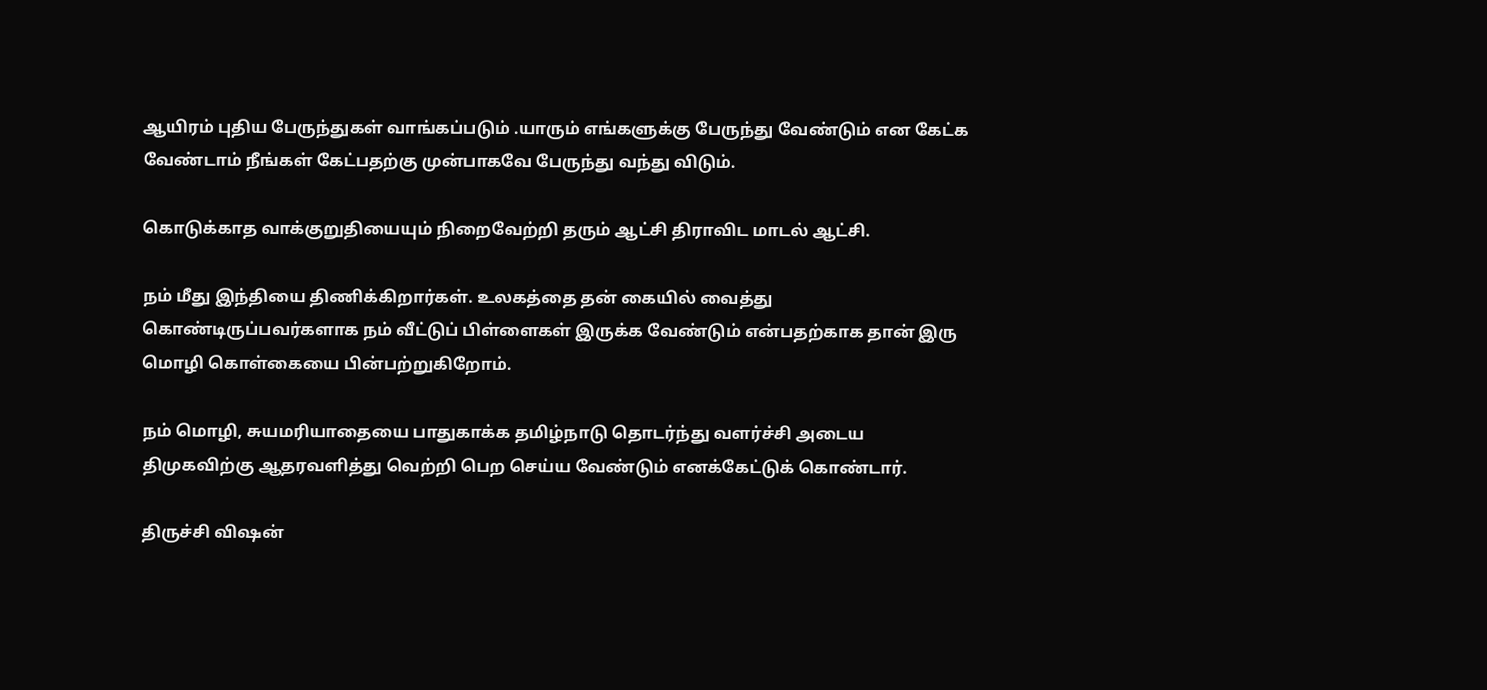ஆயிரம் புதிய பேருந்துகள் வாங்கப்படும் .யாரும் எங்களுக்கு பேருந்து வேண்டும் என கேட்க வேண்டாம் நீங்கள் கேட்பதற்கு முன்பாகவே பேருந்து வந்து விடும்.

கொடுக்காத வாக்குறுதியையும் நிறைவேற்றி தரும் ஆட்சி திராவிட மாடல் ஆட்சி.

நம் மீது இந்தியை திணிக்கிறார்கள். உலகத்தை தன் கையில் வைத்து கொண்டிருப்பவர்களாக நம் வீட்டுப் பிள்ளைகள் இருக்க வேண்டும் என்பதற்காக தான் இரு மொழி கொள்கையை பின்பற்றுகிறோம்.

நம் மொழி, சுயமரியாதையை பாதுகாக்க தமிழ்நாடு தொடர்ந்து வளர்ச்சி அடைய திமுகவிற்கு ஆதரவளித்து வெற்றி பெற செய்ய வேண்டும் எனக்கேட்டுக் கொண்டார்.

திருச்சி விஷன்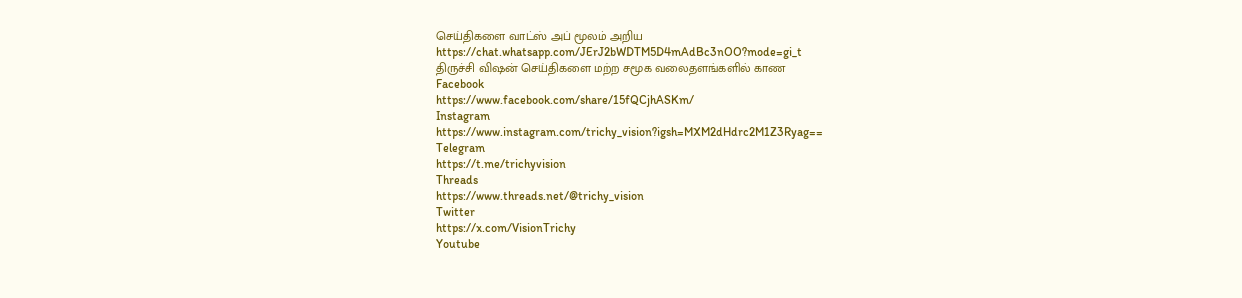செய்திகளை வாட்ஸ் அப் மூலம் அறிய
https://chat.whatsapp.com/JErJ2bWDTM5D4mAdBc3nOO?mode=gi_t
திருச்சி விஷன் செய்திகளை மற்ற சமூக வலைதளங்களில் காண
Facebook
https://www.facebook.com/share/15fQCjhASKm/
Instagram
https://www.instagram.com/trichy_vision?igsh=MXM2dHdrc2M1Z3Ryag==
Telegram
https://t.me/trichyvision
Threads
https://www.threads.net/@trichy_vision
Twitter
https://x.com/VisionTrichy
Youtube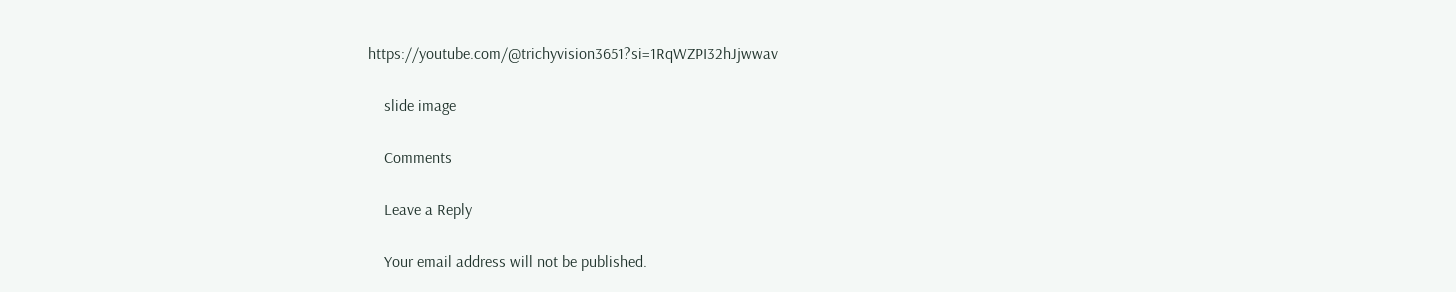https://youtube.com/@trichyvision3651?si=1RqWZPI32hJjwwav

    slide image

    Comments

    Leave a Reply

    Your email address will not be published.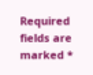Required fields are marked *